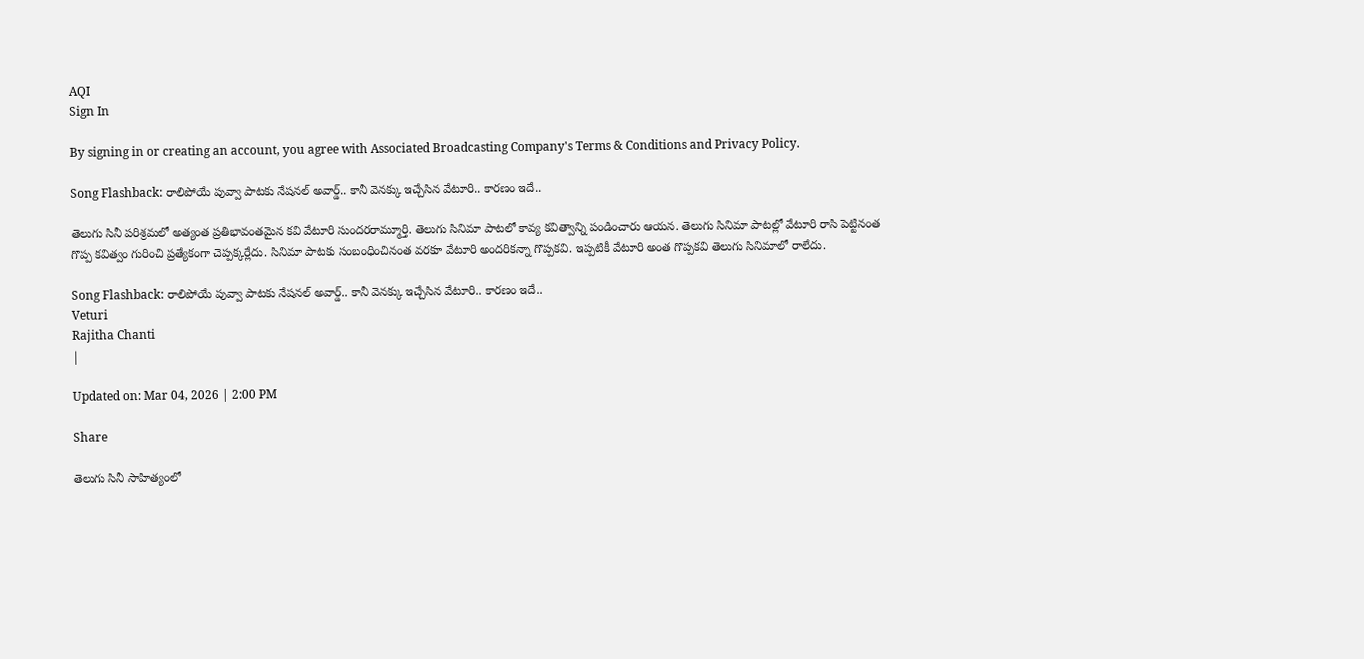AQI
Sign In

By signing in or creating an account, you agree with Associated Broadcasting Company's Terms & Conditions and Privacy Policy.

Song Flashback: రాలిపోయే పువ్వా పాటకు నేషనల్ అవార్డ్.. కానీ వెనక్కు ఇచ్చేసిన వేటూరి.. కారణం ఇదే..

తెలుగు సినీ పరిశ్రమలో అత్యంత ప్రతిభావంతమైన కవి వేటూరి సుందరరామ్మూర్తి. తెలుగు సినిమా‌ పాటలో కావ్య కవిత్వాన్ని పండించారు ఆయన. తెలుగు సినిమా పాటల్లో వేటూరి‌ రాసి పెట్టినంత గొప్ప కవిత్వం గురించి ప్రత్యేకంగా చెప్పక్కర్లేదు. సినిమా పాటకు సంబంధించినంత వరకూ వేటూరి అందరికన్నా గొప్పకవి. ఇప్పటికీ వేటూరి అంత గొప్పకవి తెలుగు సినిమాలో రాలేదు.

Song Flashback: రాలిపోయే పువ్వా పాటకు నేషనల్ అవార్డ్.. కానీ వెనక్కు ఇచ్చేసిన వేటూరి.. కారణం ఇదే..
Veturi
Rajitha Chanti
|

Updated on: Mar 04, 2026 | 2:00 PM

Share

తెలుగు సినీ సాహిత్యంలో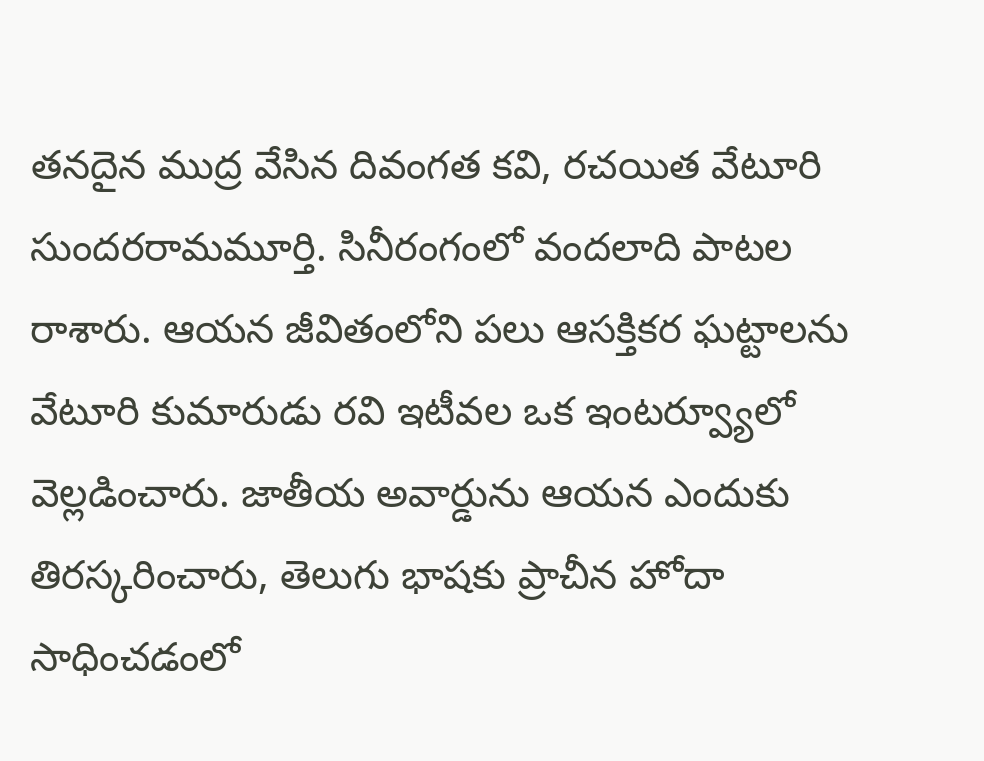తనదైన ముద్ర వేసిన దివంగత కవి, రచయిత వేటూరి సుందరరామమూర్తి. సినీరంగంలో వందలాది పాటల రాశారు. ఆయన జీవితంలోని పలు ఆసక్తికర ఘట్టాలను వేటూరి కుమారుడు రవి ఇటీవల ఒక ఇంటర్వ్యూలో వెల్లడించారు. జాతీయ అవార్డును ఆయన ఎందుకు తిరస్కరించారు, తెలుగు భాషకు ప్రాచీన హోదా సాధించడంలో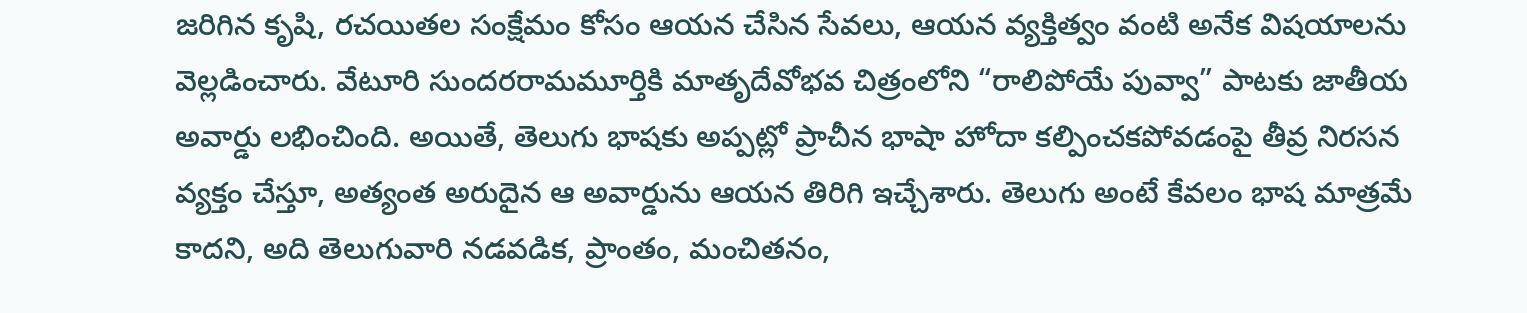జరిగిన కృషి, రచయితల సంక్షేమం కోసం ఆయన చేసిన సేవలు, ఆయన వ్యక్తిత్వం వంటి అనేక విషయాలను వెల్లడించారు. వేటూరి సుందరరామమూర్తికి మాతృదేవోభవ చిత్రంలోని “రాలిపోయే పువ్వా” పాటకు జాతీయ అవార్డు లభించింది. అయితే, తెలుగు భాషకు అప్పట్లో ప్రాచీన భాషా హోదా కల్పించకపోవడంపై తీవ్ర నిరసన వ్యక్తం చేస్తూ, అత్యంత అరుదైన ఆ అవార్డును ఆయన తిరిగి ఇచ్చేశారు. తెలుగు అంటే కేవలం భాష మాత్రమే కాదని, అది తెలుగువారి నడవడిక, ప్రాంతం, మంచితనం,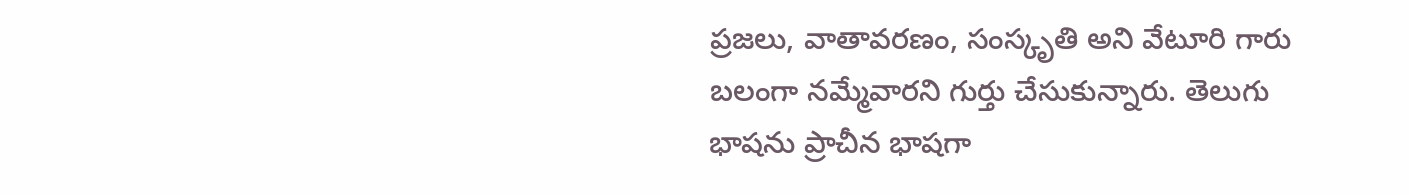ప్రజలు, వాతావరణం, సంస్కృతి అని వేటూరి గారు బలంగా నమ్మేవారని గుర్తు చేసుకున్నారు. తెలుగు భాషను ప్రాచీన భాషగా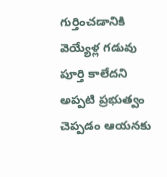గుర్తించడానికి వెయ్యేళ్ల గడువు పూర్తి కాలేదని అప్పటి ప్రభుత్వం చెప్పడం ఆయనకు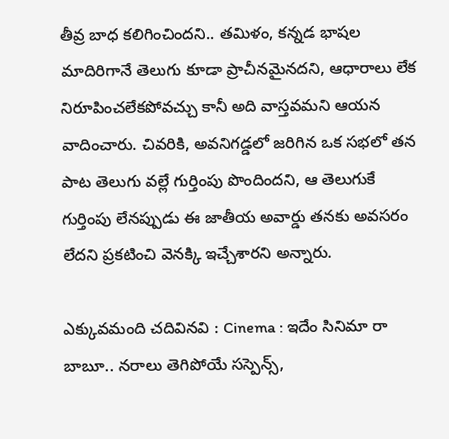తీవ్ర బాధ కలిగించిందని.. తమిళం, కన్నడ భాషల మాదిరిగానే తెలుగు కూడా ప్రాచీనమైనదని, ఆధారాలు లేక నిరూపించలేకపోవచ్చు కానీ అది వాస్తవమని ఆయన వాదించారు. చివరికి, అవనిగడ్డలో జరిగిన ఒక సభలో తన పాట తెలుగు వల్లే గుర్తింపు పొందిందని, ఆ తెలుగుకే గుర్తింపు లేనప్పుడు ఈ జాతీయ అవార్డు తనకు అవసరం లేదని ప్రకటించి వెనక్కి ఇచ్చేశారని అన్నారు.

ఎక్కువమంది చదివినవి : Cinema : ఇదేం సినిమా రా బాబూ.. నరాలు తెగిపోయే సస్పెన్స్,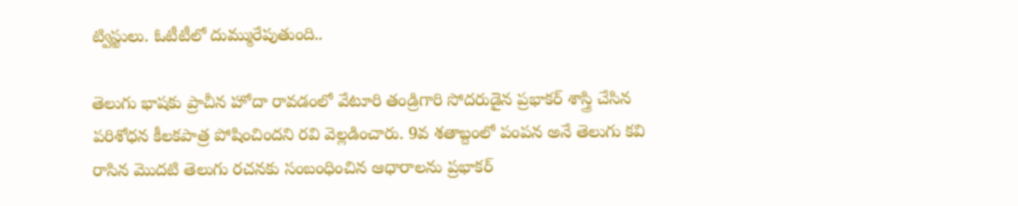ట్విస్టులు. ఓటీటీలో దుమ్మురేపుతుంది..

తెలుగు భాషకు ప్రాచీన హోదా రావడంలో వేటూరి తండ్రిగారి సోదరుడైన ప్రభాకర్ శాస్త్రి చేసిన పరిశోధన కీలకపాత్ర పోషించిందని రవి వెల్లడించారు. 9వ శతాబ్దంలో పంపన అనే తెలుగు కవి రాసిన మొదటి తెలుగు రచనకు సంబంధించిన ఆధారాలను ప్రభాకర్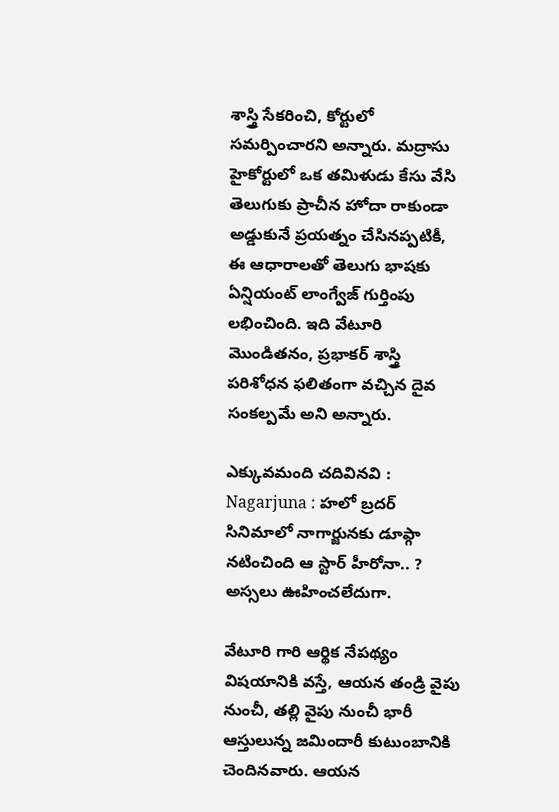శాస్త్రి సేకరించి, కోర్టులో సమర్పించారని అన్నారు. మద్రాసు హైకోర్టులో ఒక తమిళుడు కేసు వేసి తెలుగుకు ప్రాచీన హోదా రాకుండా అడ్డుకునే ప్రయత్నం చేసినప్పటికీ, ఈ ఆధారాలతో తెలుగు భాషకు ఏన్షియంట్ లాంగ్వేజ్ గుర్తింపు లభించింది. ఇది వేటూరి మొండితనం, ప్రభాకర్ శాస్త్రి పరిశోధన ఫలితంగా వచ్చిన దైవ సంకల్పమే అని అన్నారు.

ఎక్కువమంది చదివినవి : Nagarjuna : హలో బ్రదర్ సినిమాలో నాగార్జునకు డూప్గా నటించింది ఆ స్టార్ హీరోనా.. ? అస్సలు ఊహించలేదుగా.

వేటూరి గారి ఆర్థిక నేపథ్యం విషయానికి వస్తే, ఆయన తండ్రి వైపు నుంచీ, తల్లి వైపు నుంచీ భారీ ఆస్తులున్న జమిందారీ కుటుంబానికి చెందినవారు. ఆయన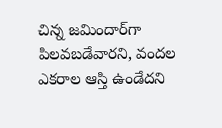చిన్న జమిందార్‌గా పిలవబడేవారని, వందల ఎకరాల ఆస్తి ఉండేదని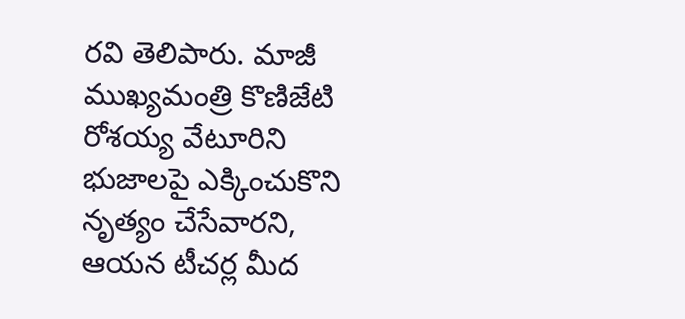రవి తెలిపారు. మాజీ ముఖ్యమంత్రి కొణిజేటి రోశయ్య వేటూరిని భుజాలపై ఎక్కించుకొని నృత్యం చేసేవారని, ఆయన టీచర్ల మీద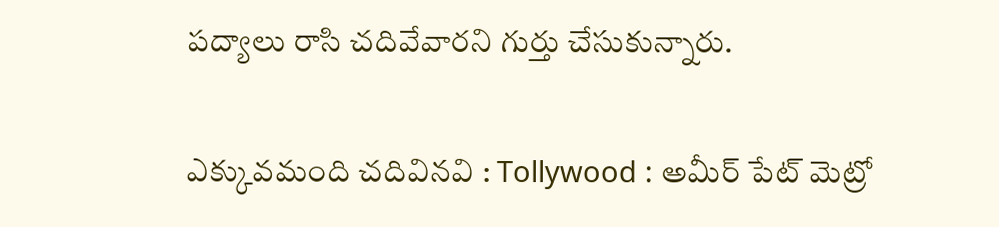పద్యాలు రాసి చదివేవారని గుర్తు చేసుకున్నారు.

ఎక్కువమంది చదివినవి : Tollywood : అమీర్ పేట్ మెట్రో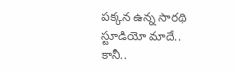పక్కన ఉన్న సారథి స్టూడియో మాదే.. కానీ..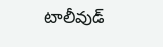టాలీవుడ్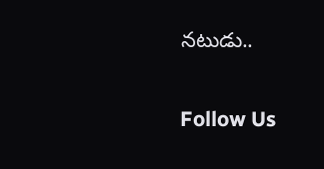నటుడు..

Follow Us